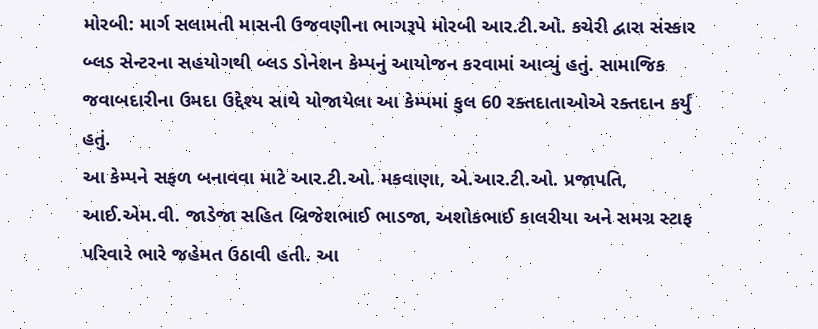મોરબી: માર્ગ સલામતી માસની ઉજવણીના ભાગરૂપે મોરબી આર.ટી.ઓ. કચેરી દ્વારા સંસ્કાર બ્લડ સેન્ટરના સહયોગથી બ્લડ ડોનેશન કેમ્પનું આયોજન કરવામાં આવ્યું હતું. સામાજિક જવાબદારીના ઉમદા ઉદ્દેશ્ય સાથે યોજાયેલા આ કેમ્પમાં કુલ 60 રક્તદાતાઓએ રક્તદાન કર્યું હતું.
આ કેમ્પને સફળ બનાવવા માટે આર.ટી.ઓ. મકવાણા, એ.આર.ટી.ઓ. પ્રજાપતિ, આઈ.એમ.વી. જાડેજા સહિત બ્રિજેશભાઈ ભાડજા, અશોકભાઈ કાલરીયા અને સમગ્ર સ્ટાફ પરિવારે ભારે જહેમત ઉઠાવી હતી. આ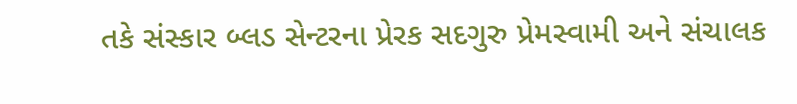તકે સંસ્કાર બ્લડ સેન્ટરના પ્રેરક સદગુરુ પ્રેમસ્વામી અને સંચાલક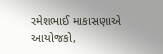રમેશભાઈ માકાસણાએ આયોજકો,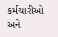કર્મચારીઓ અને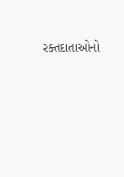રક્તદાતાઓનો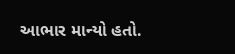આભાર માન્યો હતો.